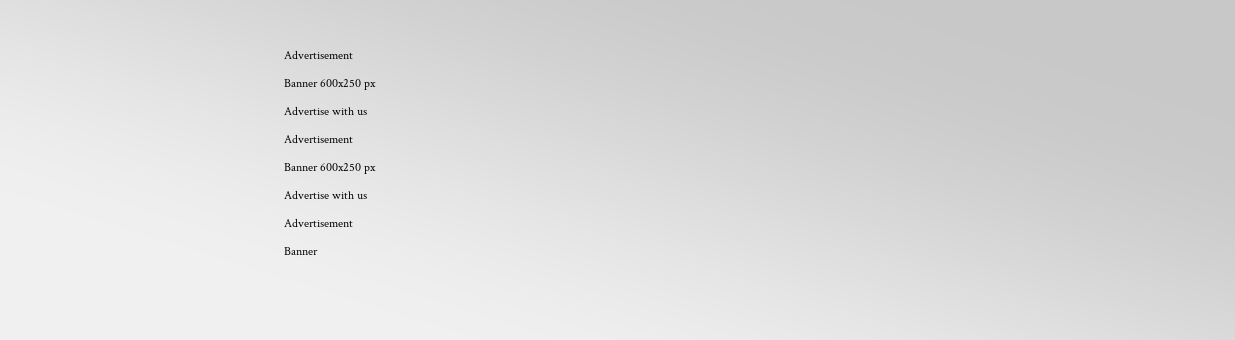Advertisement

Banner 600x250 px

Advertise with us

Advertisement

Banner 600x250 px

Advertise with us

Advertisement

Banner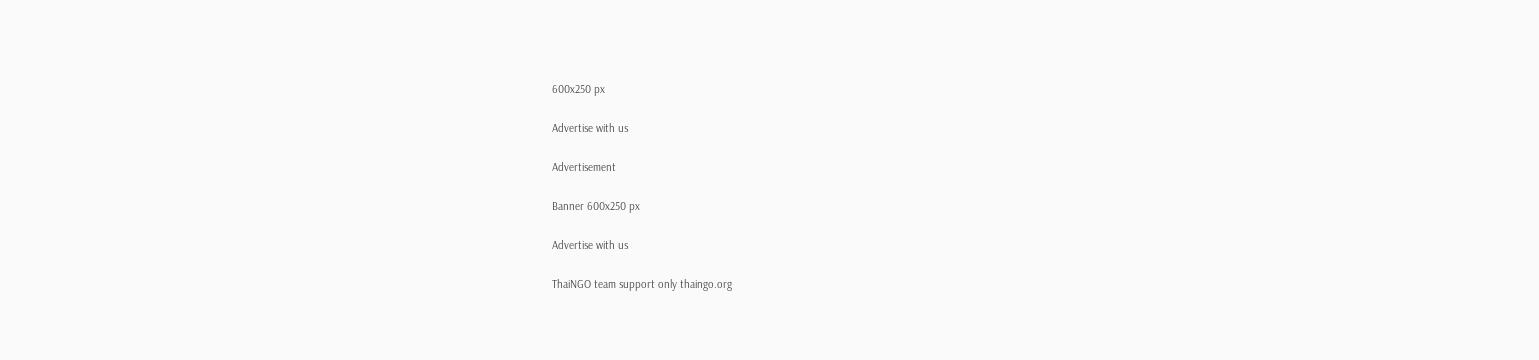600x250 px

Advertise with us

Advertisement

Banner 600x250 px

Advertise with us

ThaiNGO team support only thaingo.org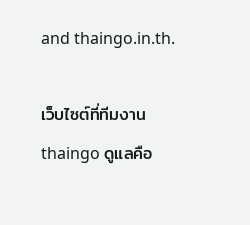and thaingo.in.th.

เว็บไซต์ที่ทีมงาน thaingo ดูแลคือ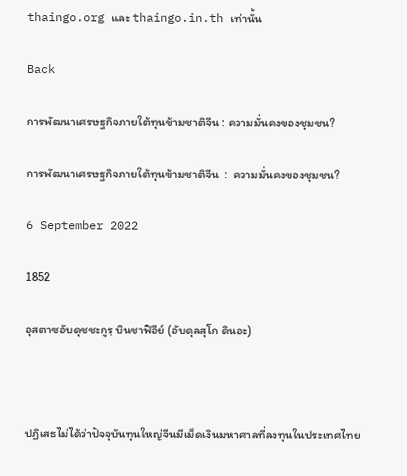thaingo.org และ thaingo.in.th เท่านั้น

Back

การพัฒนาเศรษฐกิจภายใต้ทุนข้ามชาติจีน : ความมั่นคงของชุมชน?

การพัฒนาเศรษฐกิจภายใต้ทุนข้ามชาติจีน  :  ความมั่นคงของชุมชน?

6 September 2022

1852

อุสตาซอับดุชชะกูรฺ บินชาฟิอีย์ (อับดุลสุโก ดินอะ)



ปฏิเสธไม่ได้ว่าปัจจุบันทุนใหญ่จีนมีเม็ดเงินมหาศาลที่ลงทุนในประเทศไทย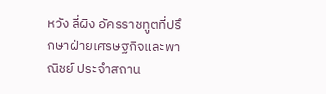หวัง ลี่ผิง อัครราชทูตที่ปรึกษาฝ่ายเศรษฐกิจและพาณิชย์ ประจำสถาน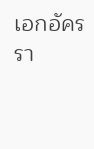เอกอัครรา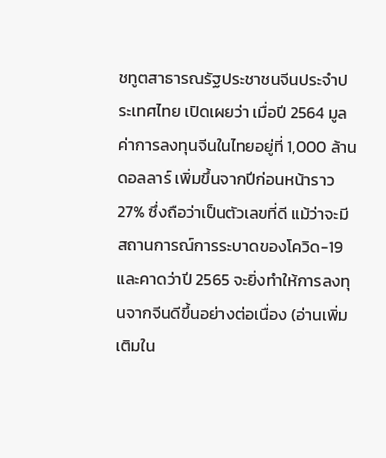ชทูตสาธารณรัฐประชาชนจีนประจำประเทศไทย เปิดเผยว่า เมื่อปี 2564 มูลค่าการลงทุนจีนในไทยอยู่ที่ 1,000 ล้านดอลลาร์ เพิ่มขึ้นจากปีก่อนหน้าราว 27% ซึ่งถือว่าเป็นตัวเลขที่ดี แม้ว่าจะมีสถานการณ์การระบาดของโควิด-19 และคาดว่าปี 2565 จะยิ่งทำให้การลงทุนจากจีนดีขึ้นอย่างต่อเนื่อง (อ่านเพิ่มเติมใน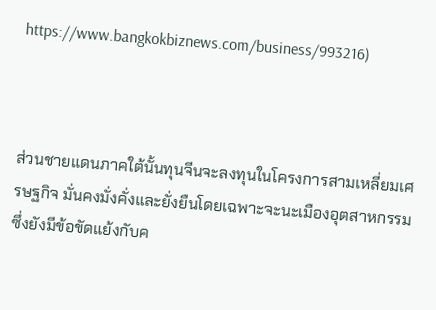https://www.bangkokbiznews.com/business/993216)



ส่วนชายแดนภาคใต้นั้นทุนจีนจะลงทุนในโครงการสามเหลี่ยมเศรษฐกิจ มั่นคงมั่งคั่งและยั่งยืนโดยเฉพาะจะนะเมืองอุตสาหกรรม ซึ่งยังมีข้อขัดแย้งกับค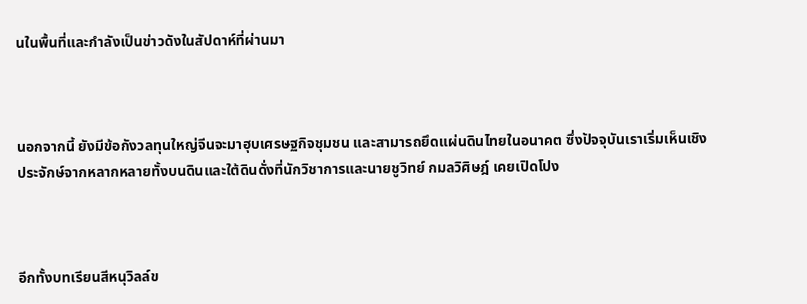นในพื้นที่และกำลังเป็นข่าวดังในสัปดาห์ที่ผ่านมา



นอกจากนี้ ยังมีข้อกังวลทุนใหญ่จีนจะมาฮุบเศรษฐกิจชุมชน และสามารถยึดแผ่นดินไทยในอนาคต ซึ่งปัจจุบันเราเริ่มเห็นเชิงประจักษ์จากหลากหลายทั้งบนดินและใต้ดินดั่งที่นักวิชาการและนายชูวิทย์ กมลวิศิษฎ์ เคยเปิดโปง



อีกทั้งบทเรียนสีหนุวิลล์ข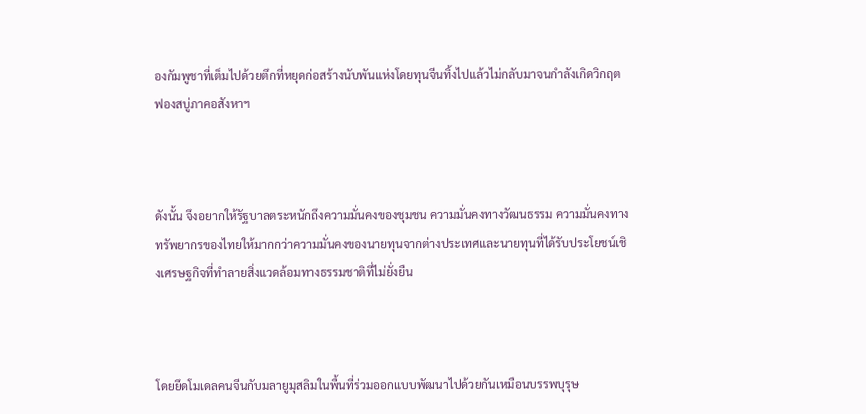องกัมพูชาที่เต็มไปด้วยตึกที่หยุดก่อสร้างนับพันแห่งโดยทุนจีนทิ้งไปแล้วไม่กลับมาจนกำลังเกิดวิกฤตฟองสบู่ภาคอสังหาฯ



ดังนั้น จึงอยากให้รัฐบาลตระหนักถึงความมั่นคงของชุมชน ความมั่นคงทางวัฒนธรรม ความมั่นคงทางทรัพยากรของไทยให้มากกว่าความมั่นคงของนายทุนจากต่างประเทศและนายทุนที่ได้รับประโยชน์เชิงเศรษฐกิจที่ทำลายสิ่งแวดล้อมทางธรรมชาติที่ไม่ยั่งยืน



โดยยึดโมเดลคนจีนกับมลายูมุสลิมในพื้นที่ร่วมออกแบบพัฒนาไปด้วยกันเหมือนบรรพบุรุษ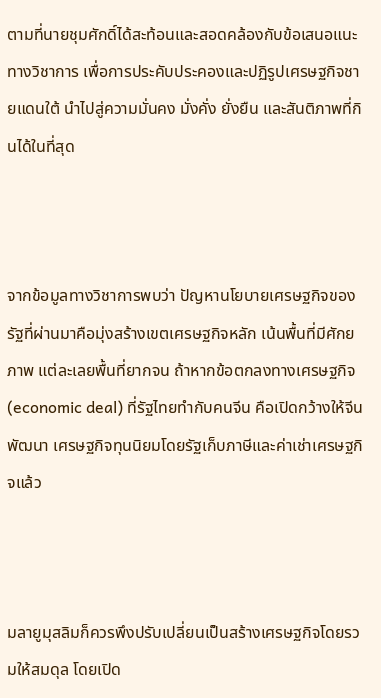ตามที่นายชุมศักดิ์ได้สะท้อนและสอดคล้องกับข้อเสนอแนะทางวิชาการ เพื่อการประคับประคองและปฏิรูปเศรษฐกิจชายแดนใต้ นำไปสู่ความมั่นคง มั่งคั่ง ยั่งยืน และสันติภาพที่กินได้ในที่สุด



จากข้อมูลทางวิชาการพบว่า ปัญหานโยบายเศรษฐกิจของรัฐที่ผ่านมาคือมุ่งสร้างเขตเศรษฐกิจหลัก เน้นพื้นที่มีศักยภาพ แต่ละเลยพื้นที่ยากจน ถ้าหากข้อตกลงทางเศรษฐกิจ (economic deal) ที่รัฐไทยทํากับคนจีน คือเปิดกว้างให้จีนพัฒนา เศรษฐกิจทุนนิยมโดยรัฐเก็บภาษีและค่าเช่าเศรษฐกิจแล้ว



มลายูมุสลิมก็ควรพึงปรับเปลี่ยนเป็นสร้างเศรษฐกิจโดยรวมให้สมดุล โดยเปิด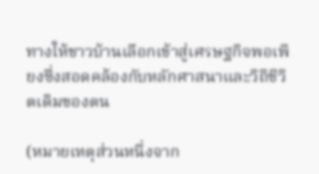ทางให้ชาวบ้านเลือกเข้าสู่เศรษฐกิจพอเพียงซึ่งสอดคล้องกับหลักศาสนาและวิถีชีวิตเดิมของตน

(หมายเหตุส่วนหนึ่งจาก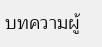บทความผู้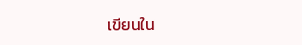เขียนใน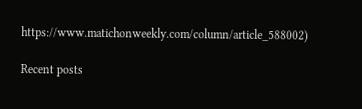https://www.matichonweekly.com/column/article_588002)

Recent posts